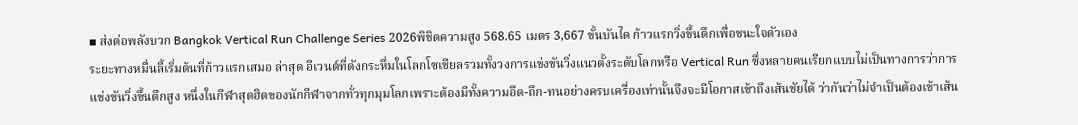▪ ส่งต่อพลังบวก Bangkok Vertical Run Challenge Series 2026พิชิตความสูง 568.65 เมตร 3,667 ขั้นบันได ก้าวแรกวิ่งขึ้นตึกเพื่อชนะใจตัวเอง
ระยะทางหมื่นลี้เริ่มต้นที่ก้าวแรกเสมอ ล่าสุด อีเวนต์ที่ดังกระหึ่มในโลกโซเชียลรวมทั้งวงการแข่งขันวิ่งแนวตั้งระดับโลกหรือ Vertical Run ซึ่งหลายคนเรียกแบบไม่เป็นทางการว่าการแข่งขันวิ่งขึ้นตึกสูง หนึ่งในกีฬาสุดฮิตของนักกีฬาจากทั่วทุกมุมโลกเพราะต้องมีทั้งความอึด-ถึก-ทนอย่างครบเครื่องเท่านั้นจึงจะมีโอกาสเข้าถึงเส้นชัยได้ ว่ากันว่าไม่จำเป็นต้องเข้าเส้น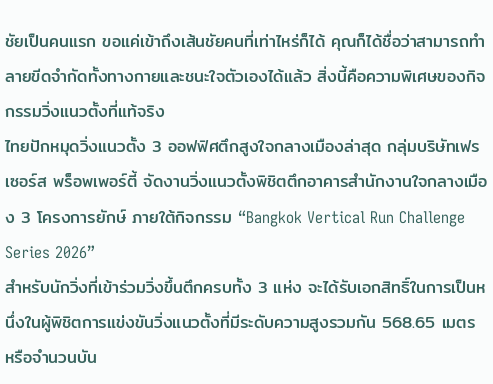ชัยเป็นคนแรก ขอแค่เข้าถึงเส้นชัยคนที่เท่าไหร่ก็ได้ คุณก็ได้ชื่อว่าสามารถทำลายขีดจำกัดทั้งทางกายและชนะใจตัวเองได้แล้ว สิ่งนี้คือความพิเศษของกิจกรรมวิ่งแนวตั้งที่แท้จริง
ไทยปักหมุดวิ่งแนวตั้ง 3 ออฟฟิศตึกสูงใจกลางเมืองล่าสุด กลุ่มบริษัทเฟรเซอร์ส พร็อพเพอร์ตี้ จัดงานวิ่งแนวตั้งพิชิตตึกอาคารสำนักงานใจกลางเมือง 3 โครงการยักษ์ ภายใต้กิจกรรม “Bangkok Vertical Run Challenge Series 2026”
สำหรับนักวิ่งที่เข้าร่วมวิ่งขึ้นตึกครบทั้ง 3 แห่ง จะได้รับเอกสิทธิ์ในการเป็นหนึ่งในผู้พิชิตการแข่งขันวิ่งแนวตั้งที่มีระดับความสูงรวมกัน 568.65 เมตร หรือจำนวนบัน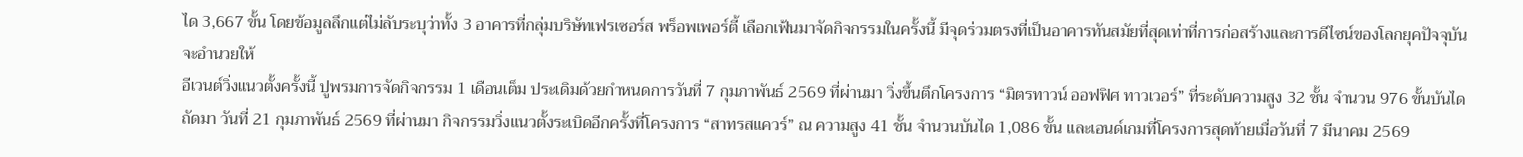ได 3,667 ขั้น โดยข้อมูลลึกแต่ไม่ลับระบุว่าทั้ง 3 อาคารที่กลุ่มบริษัทเฟรเซอร์ส พร็อพเพอร์ตี้ เลือกเฟ้นมาจัดกิจกรรมในครั้งนี้ มีจุดร่วมตรงที่เป็นอาคารทันสมัยที่สุดเท่าที่การก่อสร้างและการดีไซน์ของโลกยุคปัจจุบันจะอำนวยให้
อีเวนต์วิ่งแนวตั้งครั้งนี้ ปูพรมการจัดกิจกรรม 1 เดือนเต็ม ประเดิมด้วยกำหนดการวันที่ 7 กุมภาพันธ์ 2569 ที่ผ่านมา วิ่งขึ้นตึกโครงการ “มิตรทาวน์ ออฟฟิศ ทาวเวอร์” ที่ระดับความสูง 32 ชั้น จำนวน 976 ขั้นบันได
ถัดมา วันที่ 21 กุมภาพันธ์ 2569 ที่ผ่านมา กิจกรรมวิ่งแนวตั้งระเบิดอีกครั้งที่โครงการ “สาทรสแควร์” ณ ความสูง 41 ชั้น จำนวนบันได 1,086 ขั้น และเอนด์เกมที่โครงการสุดท้ายเมื่อวันที่ 7 มีนาคม 2569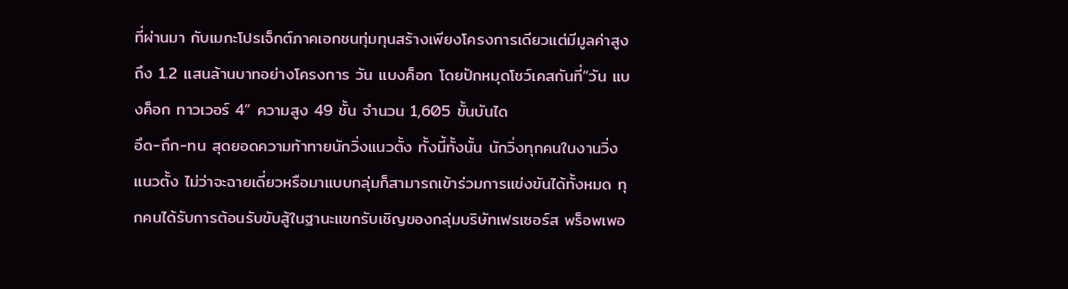ที่ผ่านมา กับเมกะโปรเจ็กต์ภาคเอกชนทุ่มทุนสร้างเพียงโครงการเดียวแต่มีมูลค่าสูงถึง 1.2 แสนล้านบาทอย่างโครงการ วัน แบงค็อก โดยปักหมุดโชว์เคสกันที่“วัน แบงค็อก ทาวเวอร์ 4” ความสูง 49 ชั้น จำนวน 1,605 ขั้นบันได
อึด-ถึก-ทน สุดยอดความท้าทายนักวิ่งแนวตั้ง ทั้งนี้ทั้งนั้น นักวิ่งทุกคนในงานวิ่งแนวตั้ง ไม่ว่าจะฉายเดี่ยวหรือมาแบบกลุ่มก็สามารถเข้าร่วมการแข่งขันได้ทั้งหมด ทุกคนได้รับการต้อนรับขับสู้ในฐานะแขกรับเชิญของกลุ่มบริษัทเฟรเซอร์ส พร็อพเพอ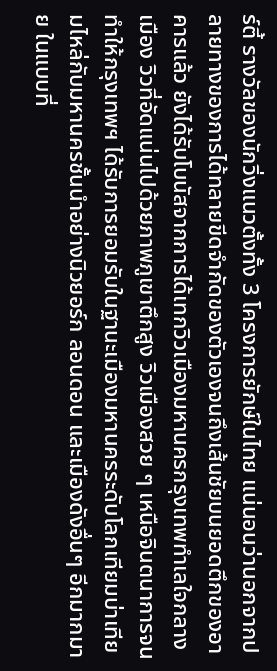ร์ตี้ รางวัลของนักวิ่งแนวตั้งทั้ง 3 โครงการยักษ์ในไทย แน่นอนว่านอกจากปลายทางของการได้ทลายขีดจำกัดของตัวเองจนถึงเส้นชัยบนยอดตึกของอาคารแล้ว ยังได้รับโบนัสจากการได้เทกวิวเมืองมหานครกรุงเทพทำเลใจกลางเมือง วิวที่อัดแน่นไปด้วยภาพภูเขาตึกสูง วิวเมืองสวย ๆ เหนือจินตนาการจนทำให้กรุงเทพฯ ได้รับการยอมรับในฐานะเมืองมหานครระดับโลกเทียมบ่าเทียมไหล่กับมหานครชั้นนำอย่างนิวยอร์ก ลอนดอน และเมืองดังอื่นๆ อีกมากมาย ในแบบที่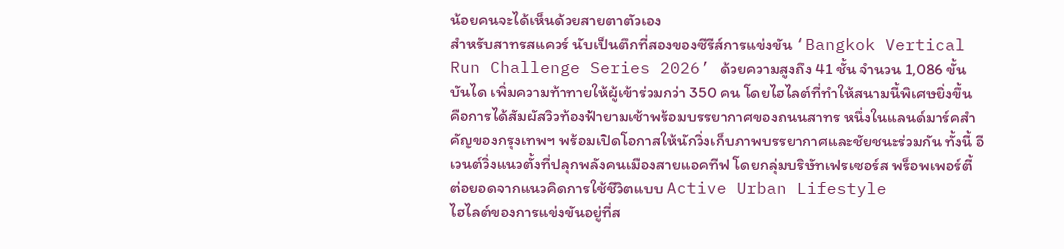น้อยคนจะได้เห็นด้วยสายตาตัวเอง
สำหรับสาทรสแควร์ นับเป็นตึกที่สองของซีรีส์การแข่งขัน ‘Bangkok Vertical Run Challenge Series 2026’ ด้วยความสูงถึง 41 ชั้น จำนวน 1,086 ขั้นบันได เพิ่มความท้าทายให้ผู้เข้าร่วมกว่า 350 คน โดยไฮไลต์ที่ทำให้สนามนี้พิเศษยิ่งขึ้น คือการได้สัมผัสวิวท้องฟ้ายามเช้าพร้อมบรรยากาศของถนนสาทร หนึ่งในแลนด์มาร์คสำคัญของกรุงเทพฯ พร้อมเปิดโอกาสให้นักวิ่งเก็บภาพบรรยากาศและชัยชนะร่วมกัน ทั้งนี้ อีเวนต์วิ่งแนวตั้งที่ปลุกพลังคนเมืองสายแอคทีฟ โดยกลุ่มบริษัทเฟรเซอร์ส พร็อพเพอร์ตี้ ต่อยอดจากแนวคิดการใช้ชีวิตแบบ Active Urban Lifestyle
ไฮไลต์ของการแข่งขันอยู่ที่ส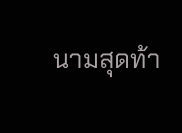นามสุดท้า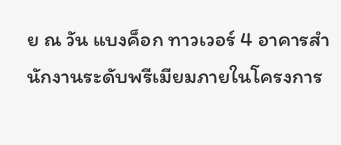ย ณ วัน แบงค็อก ทาวเวอร์ 4 อาคารสำนักงานระดับพรีเมียมภายในโครงการ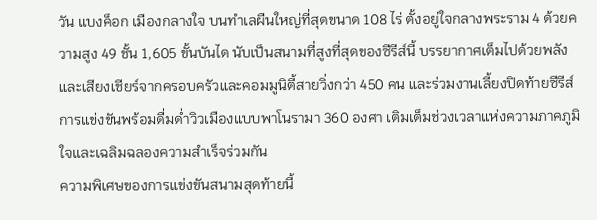วัน แบงค็อก เมืองกลางใจ บนทำเลผืนใหญ่ที่สุดขนาด 108 ไร่ ตั้งอยู่ใจกลางพระราม 4 ด้วยความสูง 49 ชั้น 1,605 ขั้นบันได นับเป็นสนามที่สูงที่สุดของซีรีส์นี้ บรรยากาศเต็มไปด้วยพลังและเสียงเชียร์จากครอบครัวและคอมมูนิตี้สายวิ่งกว่า 450 คน และร่วมงานเลี้ยงปิดท้ายซีรีส์การแข่งขันพร้อมดื่มด่ำวิวเมืองแบบพาโนรามา 360 องศา เติมเต็มช่วงเวลาแห่งความภาคภูมิใจและเฉลิมฉลองความสำเร็จร่วมกัน
ความพิเศษของการแข่งขันสนามสุดท้ายนี้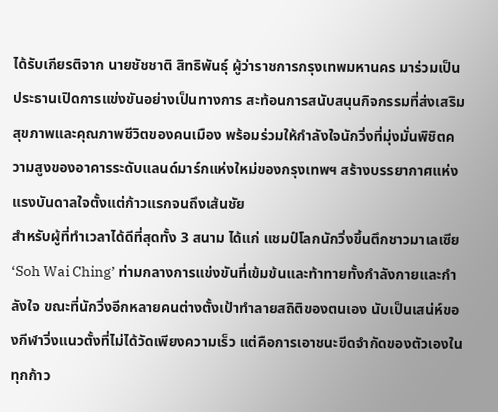ได้รับเกียรติจาก นายชัชชาติ สิทธิพันธุ์ ผู้ว่าราชการกรุงเทพมหานคร มาร่วมเป็นประธานเปิดการแข่งขันอย่างเป็นทางการ สะท้อนการสนับสนุนกิจกรรมที่ส่งเสริมสุขภาพและคุณภาพชีวิตของคนเมือง พร้อมร่วมให้กำลังใจนักวิ่งที่มุ่งมั่นพิชิตความสูงของอาคารระดับแลนด์มาร์กแห่งใหม่ของกรุงเทพฯ สร้างบรรยากาศแห่งแรงบันดาลใจตั้งแต่ก้าวแรกจนถึงเส้นชัย
สำหรับผู้ที่ทำเวลาได้ดีที่สุดทั้ง 3 สนาม ได้แก่ แชมป์โลกนักวิ่งขึ้นตึกชาวมาเลเซีย ‘Soh Wai Ching’ ท่ามกลางการแข่งขันที่เข้มข้นและท้าทายทั้งกำลังกายและกำลังใจ ขณะที่นักวิ่งอีกหลายคนต่างตั้งเป้าทำลายสถิติของตนเอง นับเป็นเสน่ห์ของกีฬาวิ่งแนวตั้งที่ไม่ได้วัดเพียงความเร็ว แต่คือการเอาชนะขีดจำกัดของตัวเองในทุกก้าว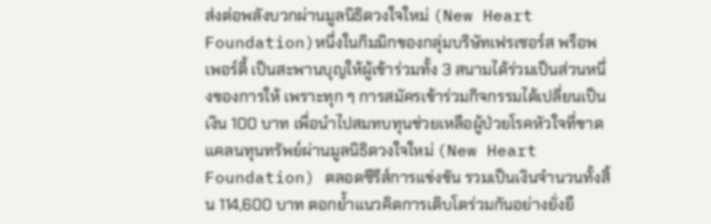ส่งต่อพลังบวกผ่านมูลนิธิดวงใจใหม่ (New Heart Foundation)หนึ่งในกิมมิกของกลุ่มบริษัทเฟรเซอร์ส พร็อพเพอร์ตี้ เป็นสะพานบุญให้ผู้เข้าร่วมทั้ง 3 สนามได้ร่วมเป็นส่วนหนึ่งของการให้ เพราะทุก ๆ การสมัครเข้าร่วมกิจกรรมได้เปลี่ยนเป็นเงิน 100 บาท เพื่อนำไปสมทบทุนช่วยเหลือผู้ป่วยโรคหัวใจที่ขาดแคลนทุนทรัพย์ผ่านมูลนิธิดวงใจใหม่ (New Heart Foundation) ตลอดซีรีส์การแข่งขัน รวมเป็นเงินจำนวนทั้งสิ้น 114,600 บาท ตอกย้ำแนวคิดการเติบโตร่วมกันอย่างยั่งยื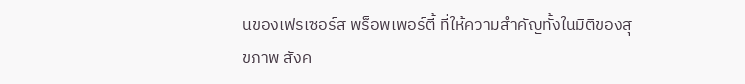นของเฟรเซอร์ส พร็อพเพอร์ตี้ ที่ให้ความสำคัญทั้งในมิติของสุขภาพ สังค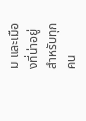ม และเมืองที่น่าอยู่สำหรับทุกคน